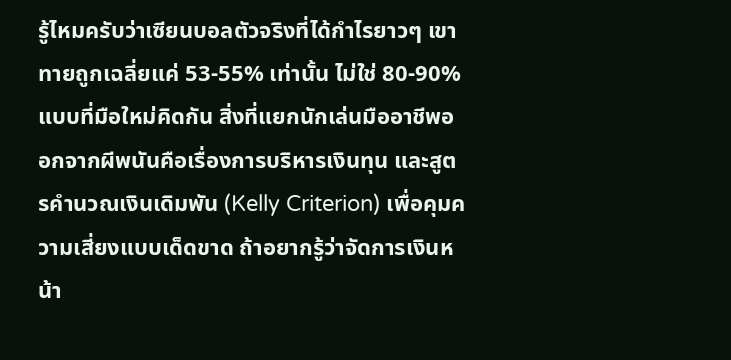รู้ไหมครับว่าเซียนบอลตัวจริงที่ได้กำไรยาวๆ เขาทายถูกเฉลี่ยแค่ 53-55% เท่านั้น ไม่ใช่ 80-90% แบบที่มือใหม่คิดกัน สิ่งที่แยกนักเล่นมืออาชีพออกจากผีพนันคือเรื่องการบริหารเงินทุน และสูตรคำนวณเงินเดิมพัน (Kelly Criterion) เพื่อคุมความเสี่ยงแบบเด็ดขาด ถ้าอยากรู้ว่าจัดการเงินหน้า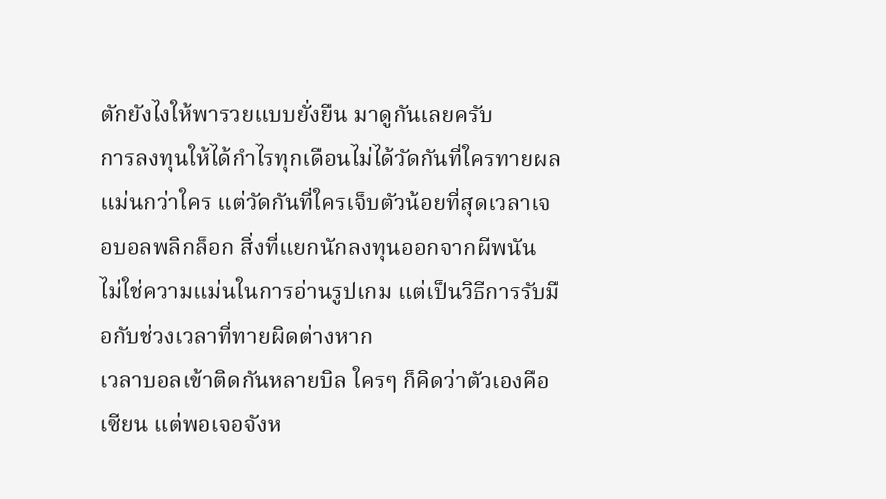ตักยังไงให้พารวยแบบยั่งยืน มาดูกันเลยครับ
การลงทุนให้ได้กำไรทุกเดือนไม่ได้วัดกันที่ใครทายผลแม่นกว่าใคร แต่วัดกันที่ใครเจ็บตัวน้อยที่สุดเวลาเจอบอลพลิกล็อก สิ่งที่แยกนักลงทุนออกจากผีพนัน ไม่ใช่ความแม่นในการอ่านรูปเกม แต่เป็นวิธีการรับมือกับช่วงเวลาที่ทายผิดต่างหาก
เวลาบอลเข้าติดกันหลายบิล ใครๆ ก็คิดว่าตัวเองคือเซียน แต่พอเจอจังห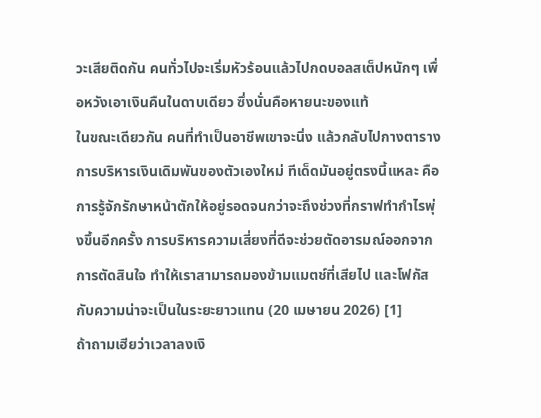วะเสียติดกัน คนทั่วไปจะเริ่มหัวร้อนแล้วไปกดบอลสเต็ปหนักๆ เพื่อหวังเอาเงินคืนในดาบเดียว ซึ่งนั่นคือหายนะของแท้
ในขณะเดียวกัน คนที่ทำเป็นอาชีพเขาจะนิ่ง แล้วกลับไปกางตารางการบริหารเงินเดิมพันของตัวเองใหม่ ทีเด็ดมันอยู่ตรงนี้แหละ คือการรู้จักรักษาหน้าตักให้อยู่รอดจนกว่าจะถึงช่วงที่กราฟทำกำไรพุ่งขึ้นอีกครั้ง การบริหารความเสี่ยงที่ดีจะช่วยตัดอารมณ์ออกจากการตัดสินใจ ทำให้เราสามารถมองข้ามแมตช์ที่เสียไป และโฟกัสกับความน่าจะเป็นในระยะยาวแทน (20 เมษายน 2026) [1]
ถ้าถามเฮียว่าเวลาลงเงิ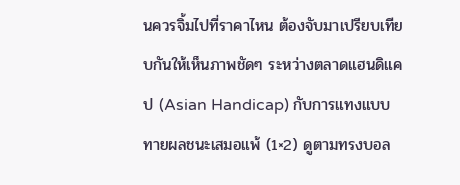นควรจิ้มไปที่ราคาไหน ต้องจับมาเปรียบเทียบกันให้เห็นภาพชัดๆ ระหว่างตลาดแฮนดิแคป (Asian Handicap) กับการแทงแบบทายผลชนะเสมอแพ้ (1×2) ดูตามทรงบอล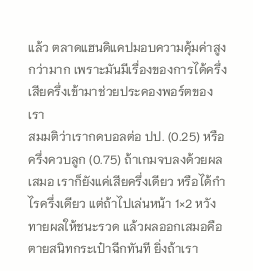แล้ว ตลาดแฮนดิแคปมอบความคุ้มค่าสูงกว่ามาก เพราะมันมีเรื่องของการได้ครึ่งเสียครึ่งเข้ามาช่วยประคองพอร์ตของเรา
สมมติว่าเรากดบอลต่อ ปป. (0.25) หรือ ครึ่งควบลูก (0.75) ถ้าเกมจบลงด้วยผลเสมอ เราก็ยังแค่เสียครึ่งเดียว หรือได้กำไรครึ่งเดียว แต่ถ้าไปเล่นหน้า 1×2 หวังทายผลให้ชนะรวด แล้วผลออกเสมอคือตายสนิทกระเป๋าฉีกทันที ยิ่งถ้าเรา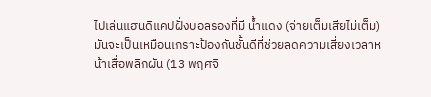ไปเล่นแฮนดิแคปฝั่งบอลรองที่มี น้ำแดง (จ่ายเต็มเสียไม่เต็ม) มันจะเป็นเหมือนเกราะป้องกันชั้นดีที่ช่วยลดความเสี่ยงเวลาหน้าเสื่อพลิกผัน (13 พฤศจิ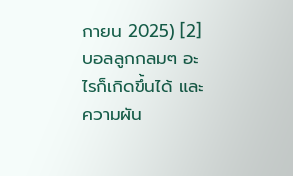กายน 2025) [2]
บอลลูกกลมๆ อะไรก็เกิดขึ้นได้ และความผัน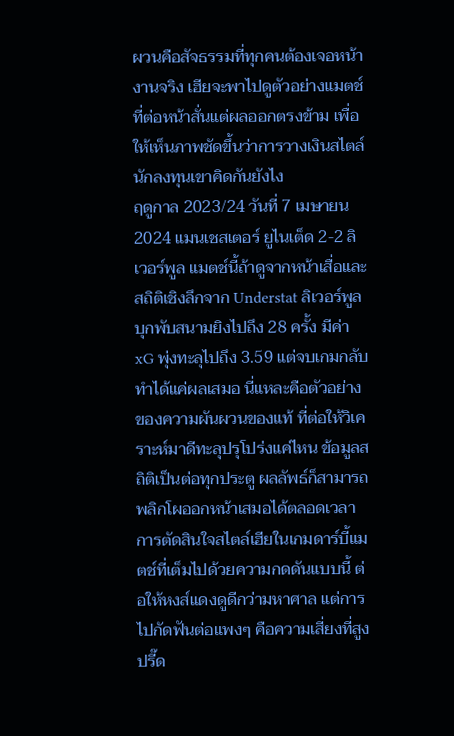ผวนคือสัจธรรมที่ทุกคนต้องเจอหน้างานจริง เฮียจะพาไปดูตัวอย่างแมตช์ที่ต่อหน้าสั่นแต่ผลออกตรงข้าม เพื่อให้เห็นภาพชัดขึ้นว่าการวางเงินสไตล์นักลงทุนเขาคิดกันยังไง
ฤดูกาล 2023/24 วันที่ 7 เมษายน 2024 แมนเชสเตอร์ ยูไนเต็ด 2-2 ลิเวอร์พูล แมตช์นี้ถ้าดูจากหน้าเสื่อและสถิติเชิงลึกจาก Understat ลิเวอร์พูลบุกพับสนามยิงไปถึง 28 ครั้ง มีค่า xG พุ่งทะลุไปถึง 3.59 แต่จบเกมกลับทำได้แค่ผลเสมอ นี่แหละคือตัวอย่างของความผันผวนของแท้ ที่ต่อให้วิเคราะห์มาดีทะลุปรุโปร่งแค่ไหน ข้อมูลสถิติเป็นต่อทุกประตู ผลลัพธ์ก็สามารถพลิกโผออกหน้าเสมอได้ตลอดเวลา
การตัดสินใจสไตล์เฮียในเกมดาร์บี้แมตช์ที่เต็มไปด้วยความกดดันแบบนี้ ต่อให้หงส์แดงดูดีกว่ามหาศาล แต่การไปกัดฟันต่อแพงๆ คือความเสี่ยงที่สูงปรี๊ด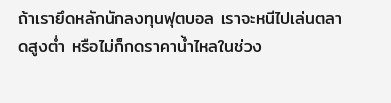ถ้าเรายึดหลักนักลงทุนฟุตบอล เราจะหนีไปเล่นตลาดสูงต่ำ หรือไม่ก็กดราคาน้ำไหลในช่วง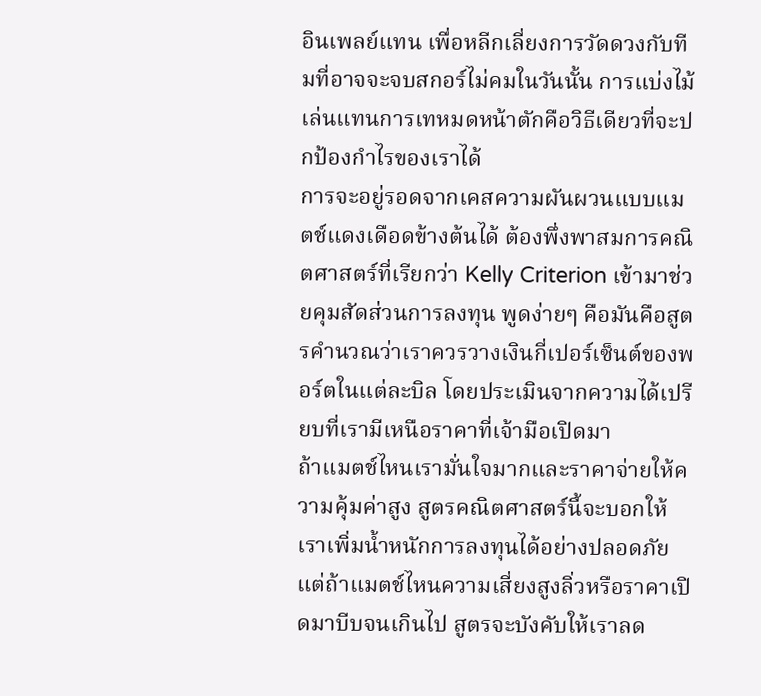อินเพลย์แทน เพื่อหลีกเลี่ยงการวัดดวงกับทีมที่อาจจะจบสกอร์ไม่คมในวันนั้น การแบ่งไม้เล่นแทนการเทหมดหน้าตักคือวิธีเดียวที่จะปกป้องกำไรของเราได้
การจะอยู่รอดจากเคสความผันผวนแบบแมตช์แดงเดือดข้างต้นได้ ต้องพึ่งพาสมการคณิตศาสตร์ที่เรียกว่า Kelly Criterion เข้ามาช่วยคุมสัดส่วนการลงทุน พูดง่ายๆ คือมันคือสูตรคำนวณว่าเราควรวางเงินกี่เปอร์เซ็นต์ของพอร์ตในแต่ละบิล โดยประเมินจากความได้เปรียบที่เรามีเหนือราคาที่เจ้ามือเปิดมา
ถ้าแมตช์ไหนเรามั่นใจมากและราคาจ่ายให้ความคุ้มค่าสูง สูตรคณิตศาสตร์นี้จะบอกให้เราเพิ่มน้ำหนักการลงทุนได้อย่างปลอดภัย แต่ถ้าแมตช์ไหนความเสี่ยงสูงลิ่วหรือราคาเปิดมาบีบจนเกินไป สูตรจะบังคับให้เราลด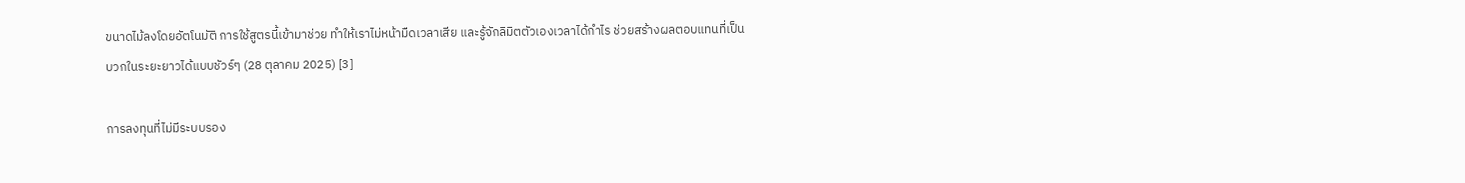ขนาดไม้ลงโดยอัตโนมัติ การใช้สูตรนี้เข้ามาช่วย ทำให้เราไม่หน้ามืดเวลาเสีย และรู้จักลิมิตตัวเองเวลาได้กำไร ช่วยสร้างผลตอบแทนที่เป็นบวกในระยะยาวได้แบบชัวร์ๆ (28 ตุลาคม 2025) [3]

การลงทุนที่ไม่มีระบบรอง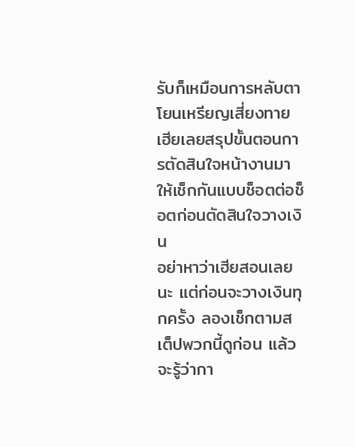รับก็เหมือนการหลับตาโยนเหรียญเสี่ยงทาย เฮียเลยสรุปขั้นตอนการตัดสินใจหน้างานมาให้เช็กกันแบบช็อตต่อช็อตก่อนตัดสินใจวางเงิน
อย่าหาว่าเฮียสอนเลยนะ แต่ก่อนจะวางเงินทุกครั้ง ลองเช็กตามสเต็ปพวกนี้ดูก่อน แล้วจะรู้ว่ากา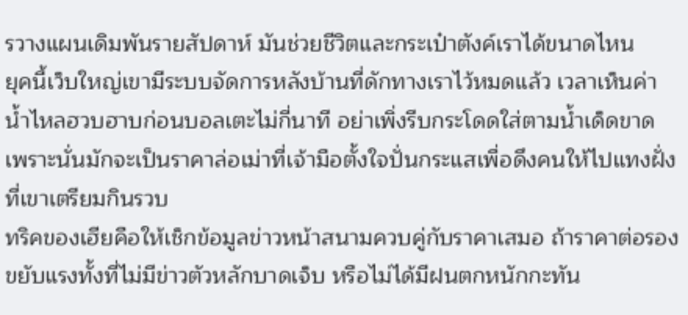รวางแผนเดิมพันรายสัปดาห์ มันช่วยชีวิตและกระเป๋าตังค์เราได้ขนาดไหน
ยุคนี้เว็บใหญ่เขามีระบบจัดการหลังบ้านที่ดักทางเราไว้หมดแล้ว เวลาเห็นค่าน้ำไหลฮวบฮาบก่อนบอลเตะไม่กี่นาที อย่าเพิ่งรีบกระโดดใส่ตามน้ำเด็ดขาด เพราะนั่นมักจะเป็นราคาล่อเม่าที่เจ้ามือตั้งใจปั่นกระแสเพื่อดึงคนให้ไปแทงฝั่งที่เขาเตรียมกินรวบ
ทริคของเฮียคือให้เช็กข้อมูลข่าวหน้าสนามควบคู่กับราคาเสมอ ถ้าราคาต่อรองขยับแรงทั้งที่ไม่มีข่าวตัวหลักบาดเจ็บ หรือไม่ได้มีฝนตกหนักกะทัน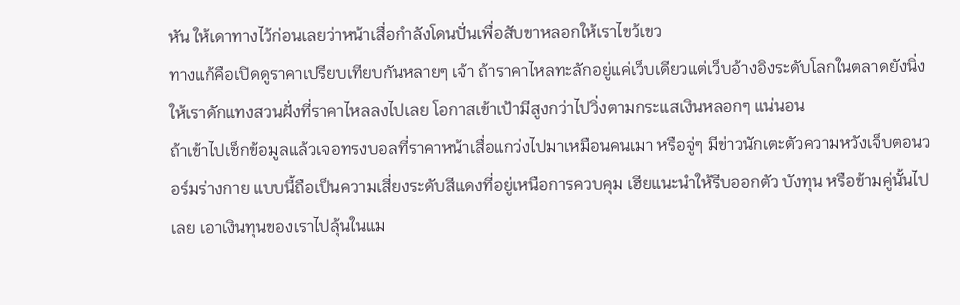หัน ให้เดาทางไว้ก่อนเลยว่าหน้าเสื่อกำลังโดนปั่นเพื่อสับขาหลอกให้เราไขว้เขว
ทางแก้คือเปิดดูราคาเปรียบเทียบกันหลายๆ เจ้า ถ้าราคาไหลทะลักอยู่แค่เว็บเดียวแต่เว็บอ้างอิงระดับโลกในตลาดยังนิ่ง ให้เราดักแทงสวนฝั่งที่ราคาไหลลงไปเลย โอกาสเข้าเป้ามีสูงกว่าไปวิ่งตามกระแสเงินหลอกๆ แน่นอน
ถ้าเข้าไปเช็กข้อมูลแล้วเจอทรงบอลที่ราคาหน้าเสื่อแกว่งไปมาเหมือนคนเมา หรือจู่ๆ มีข่าวนักเตะตัวความหวังเจ็บตอนวอร์มร่างกาย แบบนี้ถือเป็นความเสี่ยงระดับสีแดงที่อยู่เหนือการควบคุม เฮียแนะนำให้รีบออกตัว บังทุน หรือข้ามคู่นั้นไปเลย เอาเงินทุนของเราไปลุ้นในแม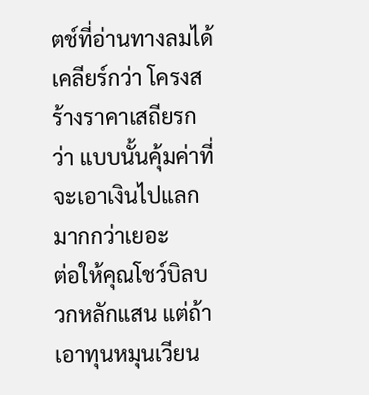ตช์ที่อ่านทางลมได้เคลียร์กว่า โครงสร้างราคาเสถียรกว่า แบบนั้นคุ้มค่าที่จะเอาเงินไปแลกมากกว่าเยอะ
ต่อให้คุณโชว์บิลบวกหลักแสน แต่ถ้าเอาทุนหมุนเวียน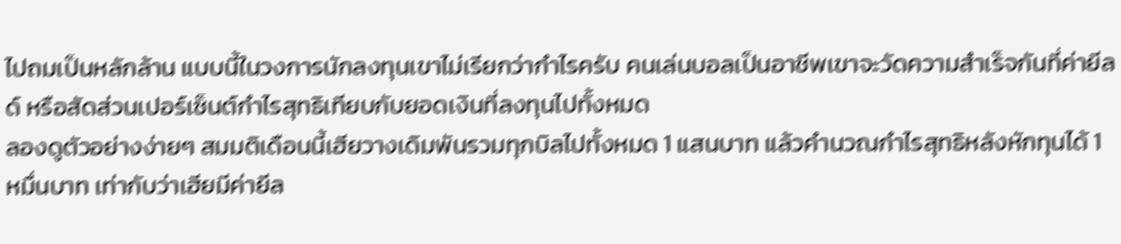ไปถมเป็นหลักล้าน แบบนี้ในวงการนักลงทุนเขาไม่เรียกว่ากำไรครับ คนเล่นบอลเป็นอาชีพเขาจะวัดความสำเร็จกันที่ค่ายีลด์ หรือสัดส่วนเปอร์เซ็นต์กำไรสุทธิเทียบกับยอดเงินที่ลงทุนไปทั้งหมด
ลองดูตัวอย่างง่ายๆ สมมติเดือนนี้เฮียวางเดิมพันรวมทุกบิลไปทั้งหมด 1 แสนบาท แล้วคำนวณกำไรสุทธิหลังหักทุนได้ 1 หมื่นบาท เท่ากับว่าเฮียมีค่ายีล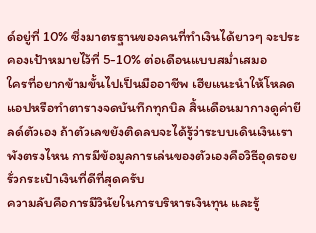ด์อยู่ที่ 10% ซึ่งมาตรฐานของคนที่ทำเงินได้ยาวๆ จะประคองเป้าหมายไว้ที่ 5-10% ต่อเดือนแบบสม่ำเสมอ
ใครที่อยากข้ามขั้นไปเป็นมืออาชีพ เฮียแนะนำให้โหลดแอปหรือทำตารางจดบันทึกทุกบิล สิ้นเดือนมากางดูค่ายีลด์ตัวเอง ถ้าตัวเลขยังติดลบจะได้รู้ว่าระบบเดินเงินเราพังตรงไหน การมีข้อมูลการเล่นของตัวเองคือวิธีอุดรอยรั่วกระเป๋าเงินที่ดีที่สุดครับ
ความลับคือการมีวินัยในการบริหารเงินทุน และรู้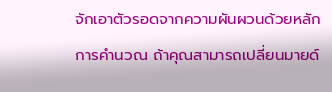จักเอาตัวรอดจากความผันผวนด้วยหลักการคำนวณ ถ้าคุณสามารถเปลี่ยนมายด์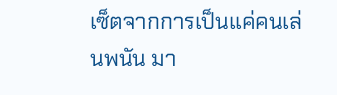เซ็ตจากการเป็นแค่คนเล่นพนัน มา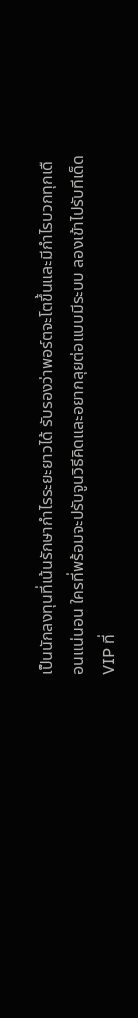เป็นนักลงทุนที่เน้นรักษากำไรระยะยาวได้ รับรองว่าพอร์ตจะโตขึ้นและมีกำไรบวกทุกเดือนแน่นอน ใครที่พร้อมจะปรับจูนวิธีคิดและอยากลุยต่อแบบมีระบบ ลองเข้าไปรับทีเด็ด VIP ที่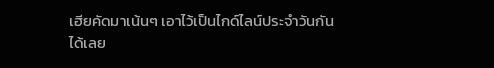เฮียคัดมาเน้นๆ เอาไว้เป็นไกด์ไลน์ประจำวันกันได้เลย